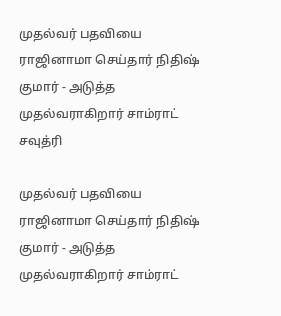முதல்வர் பதவியை ராஜினாமா செய்தார் நிதிஷ் குமார் - அடுத்த முதல்வராகிறார் சாம்ராட் சவுத்ரி

முதல்வர் பதவியை ராஜினாமா செய்தார் நிதிஷ் குமார் - அடுத்த முதல்வராகிறார் சாம்ராட்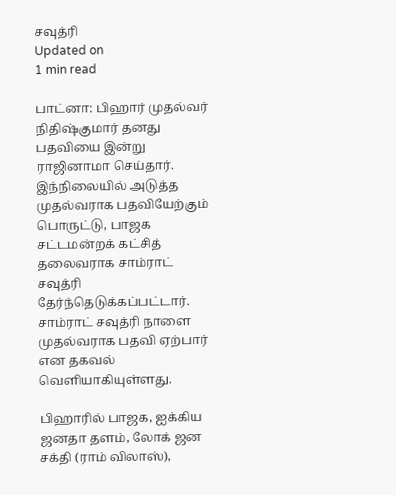சவுத்ரி
Updated on
1 min read

பாட்னா: பிஹார் முதல்வர் நிதிஷ்குமார் தனது பதவியை இன்று ராஜினாமா செய்தார். இந்நிலையில் அடுத்த முதல்வராக பதவியேற்கும் பொருட்டு, பாஜக சட்டமன்றக் கட்சித் தலைவராக சாம்ராட் சவுத்ரி தேர்ந்தெடுக்கப்பட்டார். சாம்ராட் சவுத்ரி நாளை முதல்வராக பதவி ஏற்பார் என தகவல் வெளியாகியுள்ளது.

பிஹாரில் பாஜக, ஐக்கிய ஜனதா தளம், லோக் ஜன சக்தி (ராம் விலாஸ்),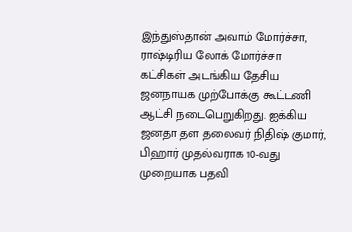இந்துஸ்தான் அவாம் மோர்ச்சா, ராஷ்டிரிய லோக் மோர்ச்சா கட்சிகள் அடங்கிய தேசிய ஜனநாயக முற்போக்கு கூட்டணி ஆட்சி நடைபெறுகிறது. ஐக்கிய ஜனதா தள தலைவர் நிதிஷ் குமார், பிஹார் முதல்வராக 10-வது முறையாக பதவி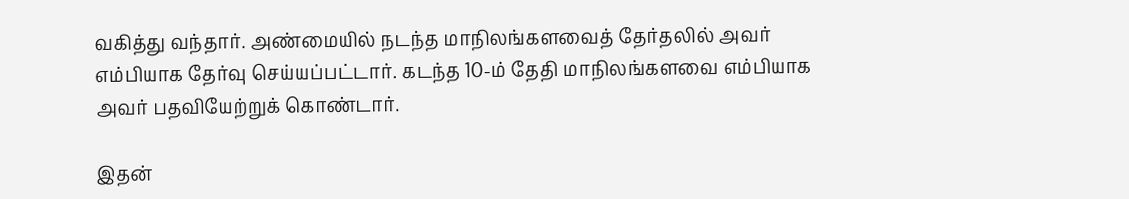வகித்து வந்தார். அண்மையில் நடந்த மாநிலங்களவைத் தேர்தலில் அவர் எம்பியாக தேர்வு செய்யப்பட்டார். கடந்த 10-ம் தேதி மாநிலங்களவை எம்பியாக அவர் பதவியேற்றுக் கொண்டார்.

இதன்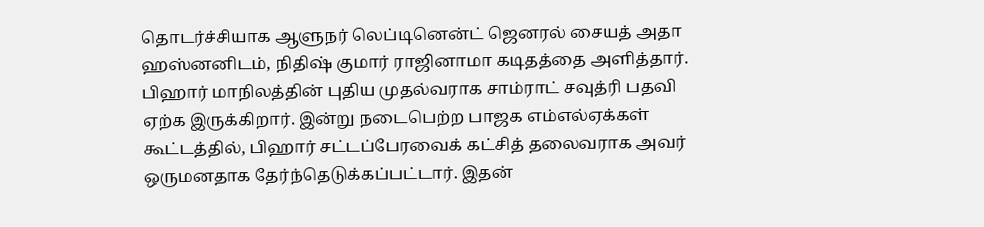தொடர்ச்சியாக ஆளுநர் லெப்டினென்ட் ஜெனரல் சையத் அதா ஹஸ்னனிடம், நிதிஷ் குமார் ராஜினாமா கடிதத்தை அளித்தார். பிஹார் மாநிலத்தின் புதிய முதல்வராக சாம்ராட் சவுத்ரி பதவி ஏற்க இருக்கிறார். இன்று நடைபெற்ற பாஜக எம்எல்ஏக்கள் கூட்டத்தில், பிஹார் சட்டப்பேரவைக் கட்சித் தலைவராக அவர் ஒருமனதாக தேர்ந்தெடுக்கப்பட்டார். இதன்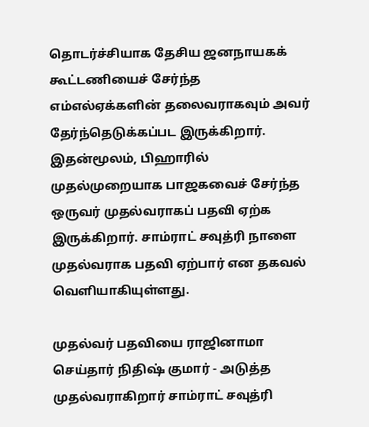தொடர்ச்சியாக தேசிய ஜனநாயகக் கூட்டணியைச் சேர்ந்த எம்எல்ஏக்களின் தலைவராகவும் அவர் தேர்ந்தெடுக்கப்பட இருக்கிறார். இதன்மூலம், பிஹாரில் முதல்முறையாக பாஜகவைச் சேர்ந்த ஒருவர் முதல்வராகப் பதவி ஏற்க இருக்கிறார். சாம்ராட் சவுத்ரி நாளை முதல்வராக பதவி ஏற்பார் என தகவல் வெளியாகியுள்ளது.

முதல்வர் பதவியை ராஜினாமா செய்தார் நிதிஷ் குமார் - அடுத்த முதல்வராகிறார் சாம்ராட் சவுத்ரி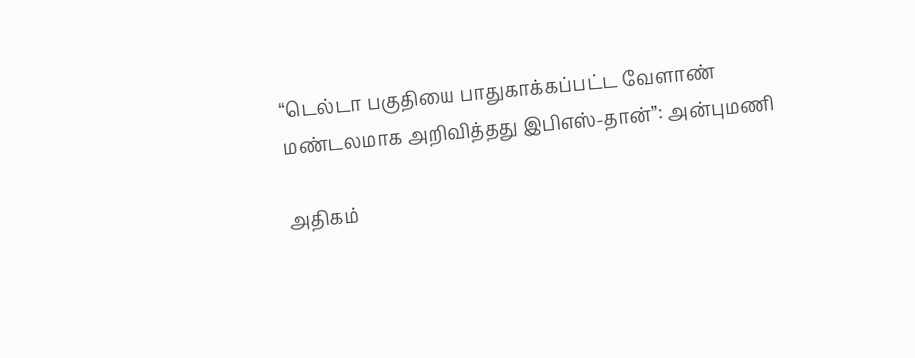“டெல்டா பகுதியை பாதுகாக்கப்பட்ட வேளாண் மண்டலமாக அறிவித்தது இபிஎஸ்-தான்”: அன்புமணி

அதிகம்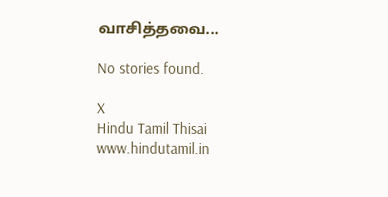வாசித்தவை...

No stories found.

X
Hindu Tamil Thisai
www.hindutamil.in